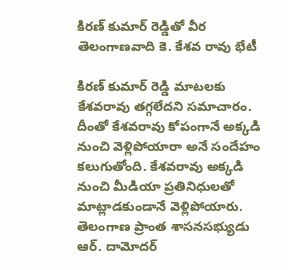కిరణ్ కుమార్ రెడ్డితో వీర తెలంగాణవాది కె. కేశవ రావు భేటీ

కిరణ్ కుమార్ రెడ్డి మాటలకు కేశవరావు తగ్గలేదని సమాచారం. దీంతో కేశవరావు కోపంగానే అక్కడి నుంచి వెళ్లిపోయారా అనే సందేహం కలుగుతోంది. కేశవరావు అక్కడి నుంచి మీడియా ప్రతినిధులతో మాట్లాడకుండానే వెళ్లిపోయారు. తెలంగాణ ప్రాంత శాసనసభ్యుడు ఆర్. దామోదర్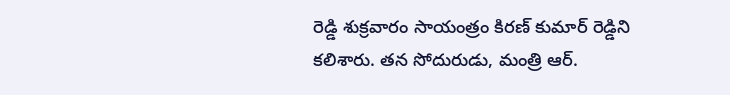రెడ్డి శుక్రవారం సాయంత్రం కిరణ్ కుమార్ రెడ్డిని కలిశారు. తన సోదురుడు, మంత్రి ఆర్.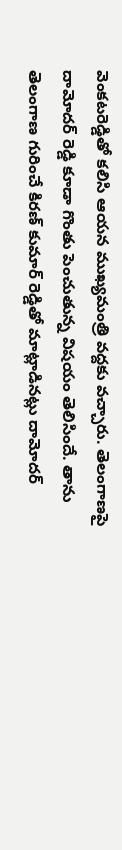వెంకటరెడ్డితో కలిసి ఆయన ముఖ్యమంత్రి వద్దకు వచ్చారు. తెలంగాణపై దామోదర్ రెడ్డి కూడా గొంతు పెంచుతున్న విషయం తెలిసిందే. తాను తెలంగాణ గురించే కిరణ్ కుమార్ రెడ్డితో మాట్లాడినట్లు దామోదర్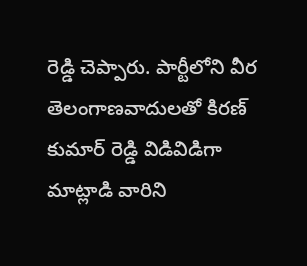రెడ్డి చెప్పారు. పార్టీలోని వీర తెలంగాణవాదులతో కిరణ్ కుమార్ రెడ్డి విడివిడిగా మాట్లాడి వారిని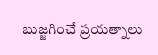బుజ్జగించే ప్రయత్నాలు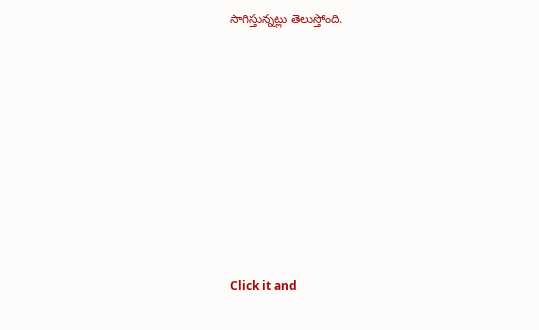సాగిస్తున్నట్లు తెలుస్తోంది.












Click it and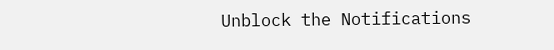Unblock the Notifications